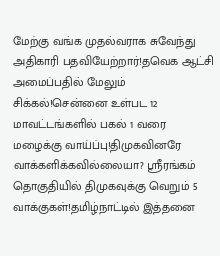மேற்கு வங்க முதல்வராக சுவேந்து அதிகாரி பதவியேற்றார்!தவெக ஆட்சி அமைப்பதில் மேலும் சிக்கல்!சென்னை உள்பட 12 மாவட்டங்களில் பகல் 1 வரை மழைக்கு வாய்ப்பு!திமுகவினரே வாக்களிக்கவில்லையா? ஸ்ரீரங்கம் தொகுதியில் திமுகவுக்கு வெறும் 5 வாக்குகள்!தமிழ்நாட்டில் இத்தனை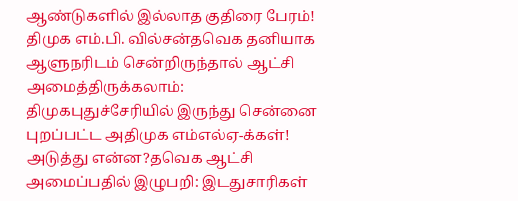ஆண்டுகளில் இல்லாத குதிரை பேரம்! திமுக எம்.பி. வில்சன்தவெக தனியாக ஆளுநரிடம் சென்றிருந்தால் ஆட்சி அமைத்திருக்கலாம்: திமுகபுதுச்சேரியில் இருந்து சென்னை புறப்பட்ட அதிமுக எம்எல்ஏ-க்கள்! அடுத்து என்ன?தவெக ஆட்சி அமைப்பதில் இழுபறி: இடதுசாரிகள்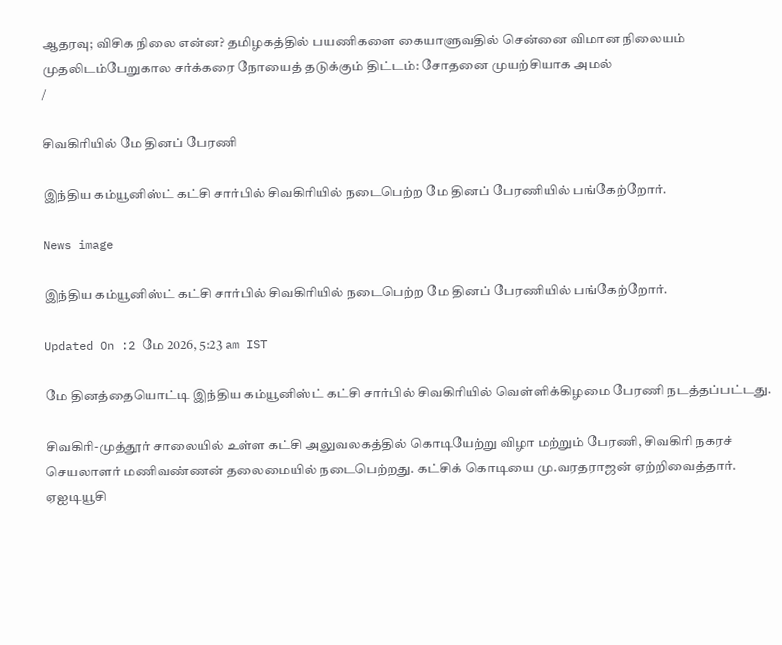ஆதரவு; விசிக நிலை என்ன? தமிழகத்தில் பயணிகளை கையாளுவதில் சென்னை விமான நிலையம் முதலிடம்பேறுகால சர்க்கரை நோயைத் தடுக்கும் திட்டம்: சோதனை முயற்சியாக அமல்
/

சிவகிரியில் மே தினப் பேரணி

இந்திய கம்யூனிஸ்ட் கட்சி சார்பில் சிவகிரியில் நடைபெற்ற மே தினப் பேரணியில் பங்கேற்றோர்.

News image

இந்திய கம்யூனிஸ்ட் கட்சி சார்பில் சிவகிரியில் நடைபெற்ற மே தினப் பேரணியில் பங்கேற்றோர்.

Updated On :2 மே 2026, 5:23 am IST

மே தினத்தையொட்டி இந்திய கம்யூனிஸ்ட் கட்சி சார்பில் சிவகிரியில் வெள்ளிக்கிழமை பேரணி நடத்தப்பட்டது.

சிவகிரி-முத்தூர் சாலையில் உள்ள கட்சி அலுவலகத்தில் கொடியேற்று விழா மற்றும் பேரணி, சிவகிரி நகரச் செயலாளர் மணிவண்ணன் தலைமையில் நடைபெற்றது. கட்சிக் கொடியை மு.வரதராஜன் ஏற்றிவைத்தார். ஏஐடியூசி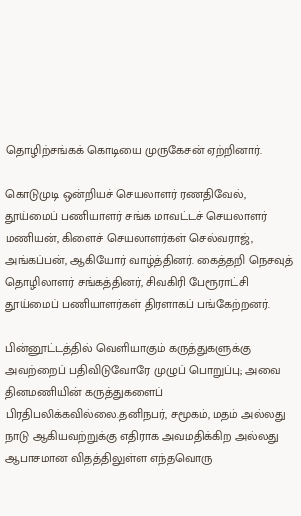தொழிற்சங்கக் கொடியை முருகேசன் ஏற்றினார்.

கொடுமுடி ஒன்றியச் செயலாளர் ரணதிவேல், தூய்மைப் பணியாளர் சங்க மாவட்டச் செயலாளர் மணியன், கிளைச் செயலாளர்கள் செல்வராஜ், அங்கப்பன், ஆகியோர் வாழ்த்தினர். கைத்தறி நெசவுத் தொழிலாளர் சங்கத்தினர், சிவகிரி பேரூராட்சி தூய்மைப் பணியாளர்கள் திரளாகப் பங்கேற்றனர்.

பின்னூட்டத்தில் வெளியாகும் கருத்துகளுக்கு அவற்றைப் பதிவிடுவோரே முழுப் பொறுப்பு; அவை தினமணியின் கருத்துகளைப் பிரதிபலிக்கவில்லை.தனிநபர், சமூகம், மதம் அல்லது நாடு ஆகியவற்றுக்கு எதிராக அவமதிக்கிற அல்லது ஆபாசமான விதத்திலுள்ள எந்தவொரு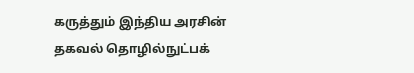கருத்தும் இந்திய அரசின் தகவல் தொழில்நுட்பக்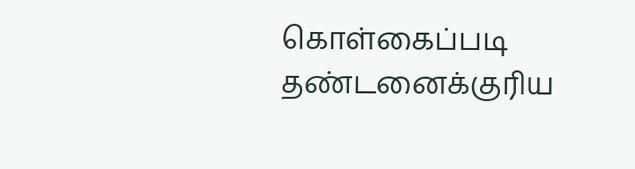கொள்கைப்படி தண்டனைக்குரிய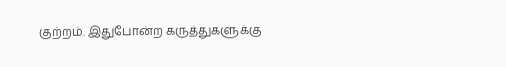குற்றம். இதுபோன்ற கருத்துகளுக்கு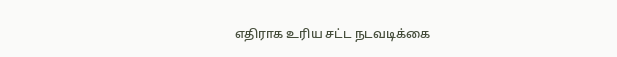எதிராக உரிய சட்ட நடவடிக்கை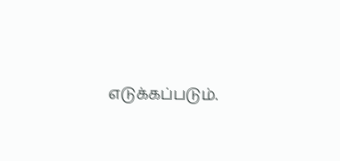எடுக்கப்படும்.